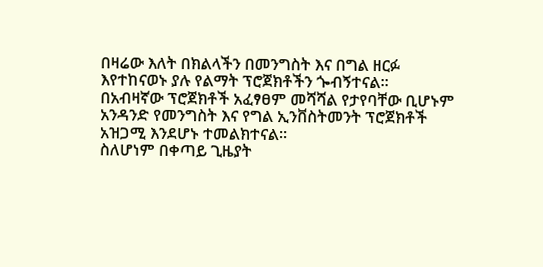በዛሬው እለት በክልላችን በመንግስት እና በግል ዘርፉ እየተከናወኑ ያሉ የልማት ፕሮጀክቶችን ጐብኝተናል።
በአብዛኛው ፕሮጀክቶች አፈፃፀም መሻሻል የታየባቸው ቢሆኑም አንዳንድ የመንግስት እና የግል ኢንቨስትመንት ፕሮጀክቶች አዝጋሚ እንደሆኑ ተመልክተናል።
ስለሆነም በቀጣይ ጊዜያት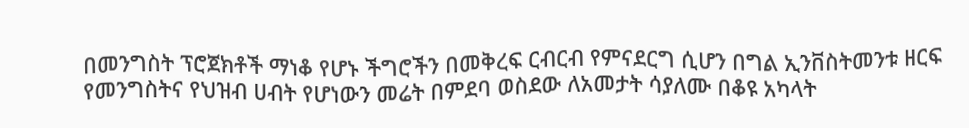በመንግስት ፕሮጀክቶች ማነቆ የሆኑ ችግሮችን በመቅረፍ ርብርብ የምናደርግ ሲሆን በግል ኢንቨስትመንቱ ዘርፍ የመንግስትና የህዝብ ሀብት የሆነውን መሬት በምደባ ወስደው ለአመታት ሳያለሙ በቆዩ አካላት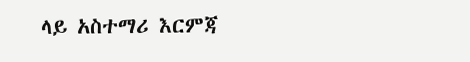ላይ አስተማሪ እርምጃ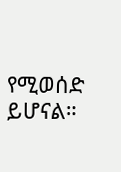የሚወሰድ ይሆናል።